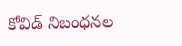కోవిడ్ నిబంధనల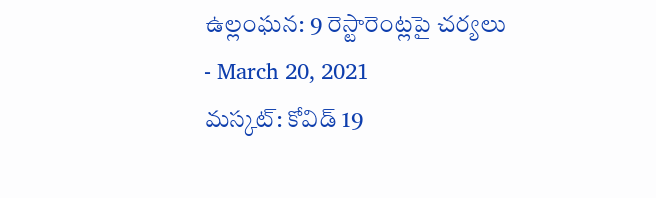ఉల్లంఘన: 9 రెస్టారెంట్లపై చర్యలు
- March 20, 2021
మస్కట్: కోవిడ్ 19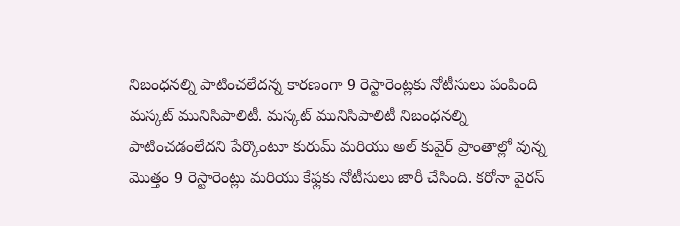నిబంధనల్ని పాటించలేదన్న కారణంగా 9 రెస్టారెంట్లకు నోటీసులు పంపింది మస్కట్ మునిసిపాలిటీ. మస్కట్ మునిసిపాలిటీ నిబంధనల్ని పాటించడంలేదని పేర్కొంటూ కురుమ్ మరియు అల్ కువైర్ ప్రాంతాల్లో వున్న మొత్తం 9 రెస్టారెంట్లు మరియు కేఫ్లకు నోటీసులు జారీ చేసింది. కరోనా వైరస్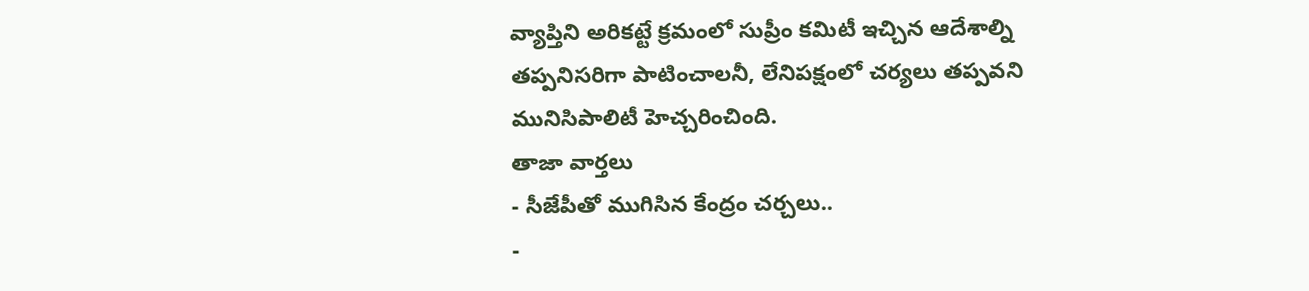వ్యాప్తిని అరికట్టే క్రమంలో సుప్రీం కమిటీ ఇచ్చిన ఆదేశాల్ని తప్పనిసరిగా పాటించాలనీ, లేనిపక్షంలో చర్యలు తప్పవని మునిసిపాలిటీ హెచ్చరించింది.
తాజా వార్తలు
- సీజేపీతో ముగిసిన కేంద్రం చర్చలు..
-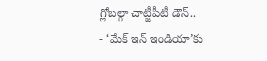గ్లోబల్గా చాట్జీపీటీ డౌన్..
- ‘మేక్ ఇన్ ఇండియా’కు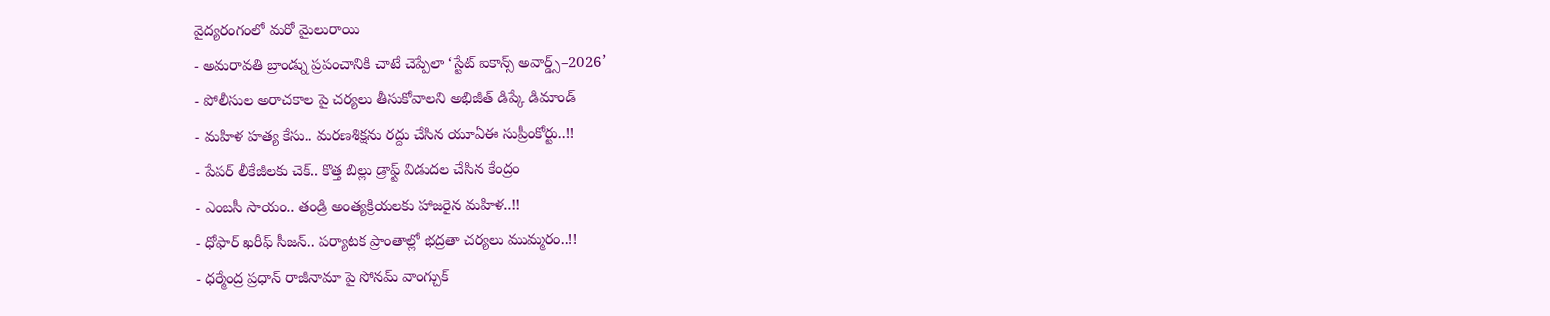వైద్యరంగంలో మరో మైలురాయి
- అమరావతి బ్రాండ్ను ప్రపంచానికి చాటే చెప్పేలా ‘స్టేట్ ఐకాన్స్ అవార్డ్స్–2026’
- పోలీసుల అరాచకాల పై చర్యలు తీసుకోవాలని అభిజీత్ డిప్కే డిమాండ్
- మహిళ హత్య కేసు.. మరణశిక్షను రద్దు చేసిన యూఏఈ సుప్రీంకోర్టు..!!
- పేపర్ లీకేజీలకు చెక్.. కొత్త బిల్లు డ్రాఫ్ట్ విడుదల చేసిన కేంద్రం
- ఎంబసీ సాయం.. తండ్రి అంత్యక్రియలకు హాజరైన మహిళ..!!
- ధోఫార్ ఖరీఫ్ సీజన్.. పర్యాటక ప్రాంతాల్లో భద్రతా చర్యలు ముమ్మరం..!!
- ధర్మేంద్ర ప్రధాన్ రాజీనామా పై సోనమ్ వాంగ్చుక్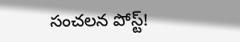సంచలన పోస్ట్!